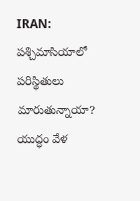IRAN: పశ్చిమాసియాలో పరిస్థితులు మారుతున్నాయా? యుద్ధం వేళ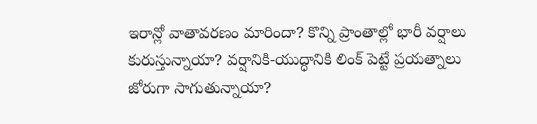ఇరాన్లో వాతావరణం మారిందా? కొన్ని ప్రాంతాల్లో భారీ వర్షాలు కురుస్తున్నాయా? వర్షానికి-యుద్ధానికి లింక్ పెట్టే ప్రయత్నాలు జోరుగా సాగుతున్నాయా?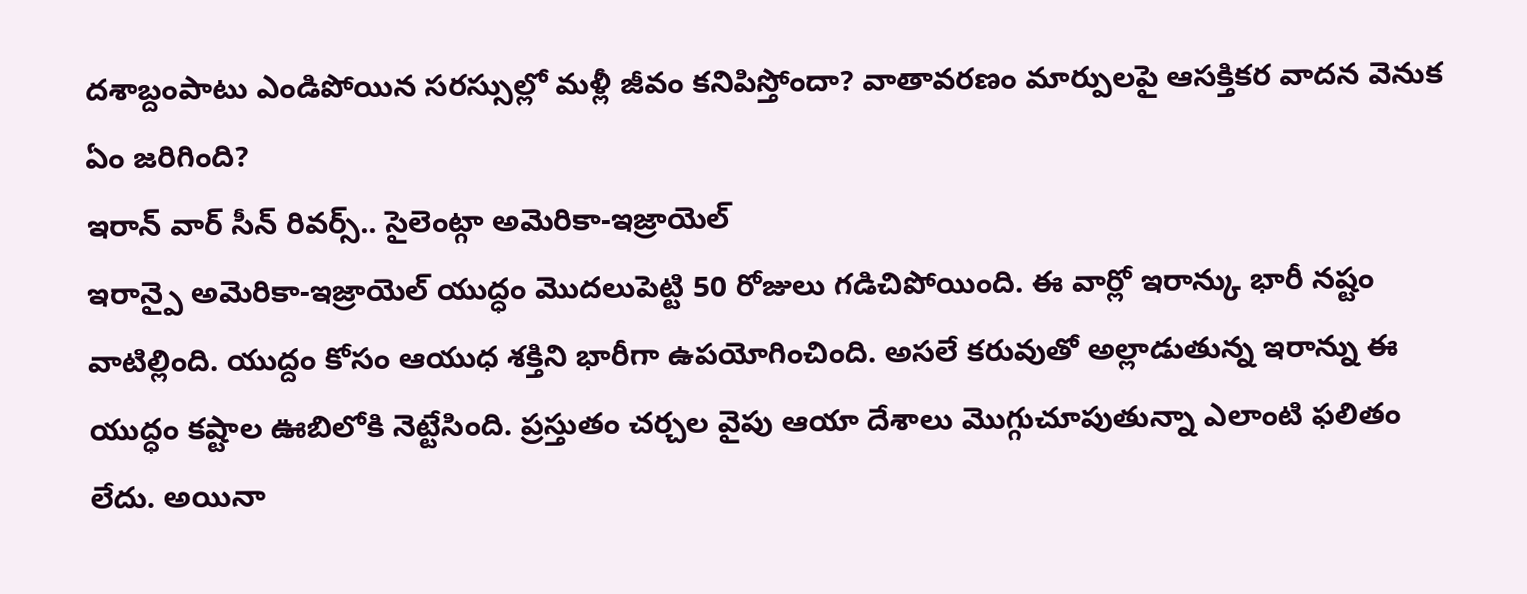దశాబ్దంపాటు ఎండిపోయిన సరస్సుల్లో మళ్లీ జీవం కనిపిస్తోందా? వాతావరణం మార్పులపై ఆసక్తికర వాదన వెనుక ఏం జరిగింది?
ఇరాన్ వార్ సీన్ రివర్స్.. సైలెంట్గా అమెరికా-ఇజ్రాయెల్
ఇరాన్పై అమెరికా-ఇజ్రాయెల్ యుద్ధం మొదలుపెట్టి 50 రోజులు గడిచిపోయింది. ఈ వార్లో ఇరాన్కు భారీ నష్టం వాటిల్లింది. యుద్దం కోసం ఆయుధ శక్తిని భారీగా ఉపయోగించింది. అసలే కరువుతో అల్లాడుతున్న ఇరాన్ను ఈ యుద్ధం కష్టాల ఊబిలోకి నెట్టేసింది. ప్రస్తుతం చర్చల వైపు ఆయా దేశాలు మొగ్గుచూపుతున్నా ఎలాంటి ఫలితం లేదు. అయినా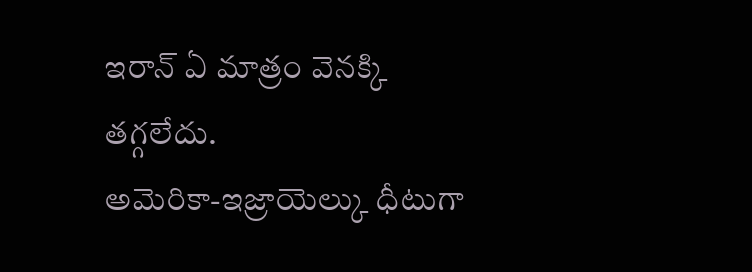ఇరాన్ ఏ మాత్రం వెనక్కి తగ్గలేదు.
అమెరికా-ఇజ్రాయెల్కు ధీటుగా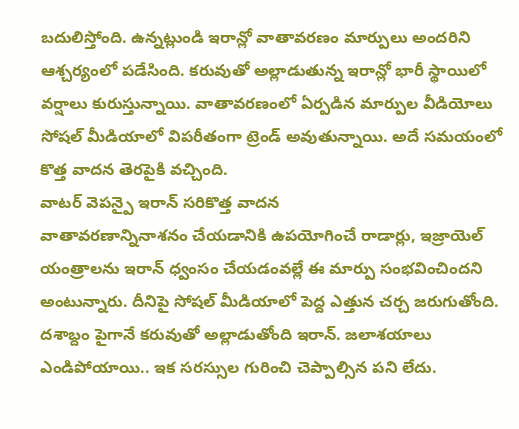బదులిస్తోంది. ఉన్నట్లుండి ఇరాన్లో వాతావరణం మార్పులు అందరిని ఆశ్చర్యంలో పడేసింది. కరువుతో అల్లాడుతున్న ఇరాన్లో భారీ స్థాయిలో వర్షాలు కురుస్తున్నాయి. వాతావరణంలో ఏర్పడిన మార్పుల వీడియోలు సోషల్ మీడియాలో విపరీతంగా ట్రెండ్ అవుతున్నాయి. అదే సమయంలో కొత్త వాదన తెరపైకి వచ్చింది.
వాటర్ వెపన్పై ఇరాన్ సరికొత్త వాదన
వాతావరణాన్నినాశనం చేయడానికి ఉపయోగించే రాడార్లు, ఇజ్రాయెల్ యంత్రాలను ఇరాన్ ధ్వంసం చేయడంవల్లే ఈ మార్పు సంభవించిందని అంటున్నారు. దీనిపై సోషల్ మీడియాలో పెద్ద ఎత్తున చర్చ జరుగుతోంది. దశాబ్దం పైగానే కరువుతో అల్లాడుతోంది ఇరాన్. జలాశయాలు ఎండిపోయాయి.. ఇక సరస్సుల గురించి చెప్పాల్సిన పని లేదు.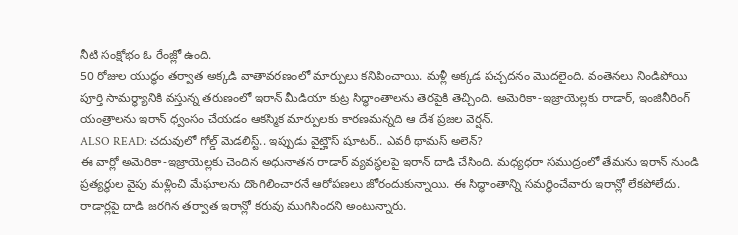నీటి సంక్షోభం ఓ రేంజ్లో ఉంది.
50 రోజుల యుద్ధం తర్వాత అక్కడి వాతావరణంలో మార్పులు కనిపించాయి. మళ్లీ అక్కడ పచ్చదనం మొదలైంది. వంతెనలు నిండిపోయి పూర్తి సామర్ధ్యానికి వస్తున్న తరుణంలో ఇరాన్ మీడియా కుట్ర సిద్ధాంతాలను తెరపైకి తెచ్చింది. అమెరికా-ఇజ్రాయెల్లకు రాడార్, ఇంజినీరింగ్ యంత్రాలను ఇరాన్ ధ్వంసం చేయడం ఆకస్మిక మార్పులకు కారణమన్నది ఆ దేశ ప్రజల వెర్షన్.
ALSO READ: చదువులో గోల్డ్ మెడలిస్ట్.. ఇప్పుడు వైట్హౌస్ షూటర్.. ఎవరీ థామస్ అలెన్?
ఈ వార్లో అమెరికా-ఇజ్రాయెల్లకు చెందిన అధునాతన రాడార్ వ్యవస్థలపై ఇరాన్ దాడి చేసింది. మధ్యధరా సముద్రంలో తేమను ఇరాన్ నుండి ప్రత్యర్థుల వైపు మళ్లించి మేఘాలను దొంగిలించారనే ఆరోపణలు జోరందుకున్నాయి. ఈ సిద్ధాంతాన్ని సమర్థించేవారు ఇరాన్లో లేకపోలేదు.
రాడార్లపై దాడి జరగిన తర్వాత ఇరాన్లో కరువు ముగిసిందని అంటున్నారు.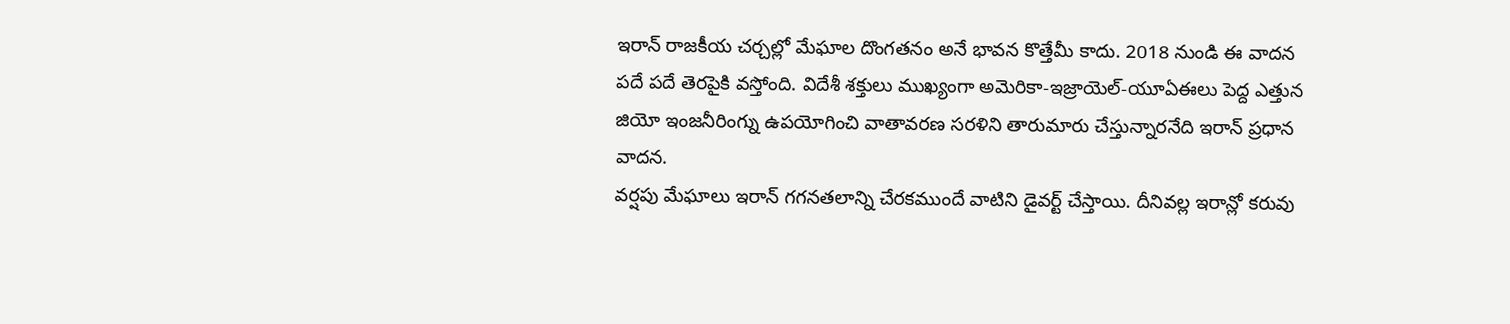ఇరాన్ రాజకీయ చర్చల్లో మేఘాల దొంగతనం అనే భావన కొత్తేమీ కాదు. 2018 నుండి ఈ వాదన పదే పదే తెరపైకి వస్తోంది. విదేశీ శక్తులు ముఖ్యంగా అమెరికా-ఇజ్రాయెల్-యూఏఈలు పెద్ద ఎత్తున జియో ఇంజనీరింగ్ను ఉపయోగించి వాతావరణ సరళిని తారుమారు చేస్తున్నారనేది ఇరాన్ ప్రధాన వాదన.
వర్షపు మేఘాలు ఇరాన్ గగనతలాన్ని చేరకముందే వాటిని డైవర్ట్ చేస్తాయి. దీనివల్ల ఇరాన్లో కరువు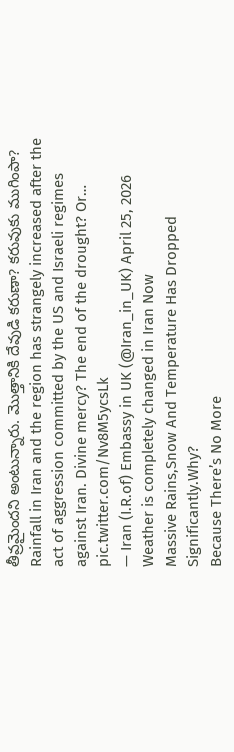తీవ్రమైందని అంటున్నారు. మొత్తానికి దేవుడి కరుణా? కరువుకు ముగింపా?
Rainfall in Iran and the region has strangely increased after the act of aggression committed by the US and Israeli regimes against Iran. Divine mercy? The end of the drought? Or… pic.twitter.com/Nv8M5ycsLk
— Iran (I.R.of) Embassy in UK (@Iran_in_UK) April 25, 2026
Weather is completely changed in Iran Now
Massive Rains,Snow And Temperature Has Dropped Significantly.Why?
Because There’s No More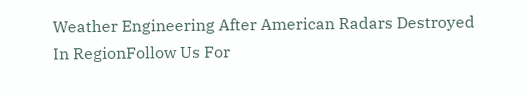Weather Engineering After American Radars Destroyed In RegionFollow Us For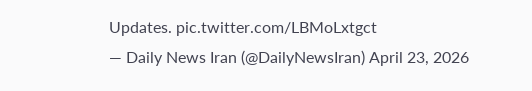Updates. pic.twitter.com/LBMoLxtgct
— Daily News Iran (@DailyNewsIran) April 23, 2026